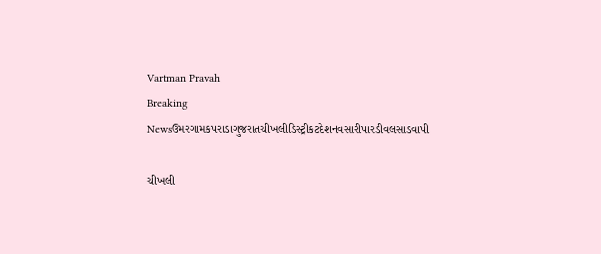Vartman Pravah
Breaking Newsઉમરગામકપરાડાગુજરાતચીખલીડિસ્ટ્રીકટદેશનવસારીપારડીવલસાડવાપી

ચીખલી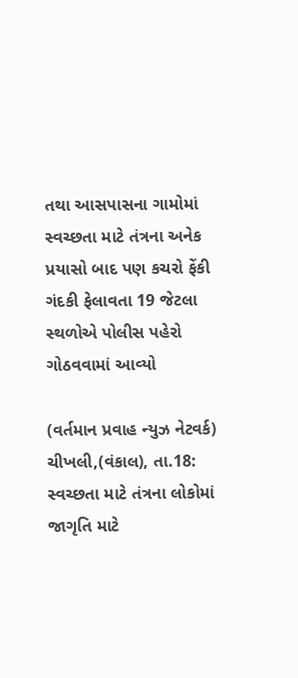તથા આસપાસના ગામોમાં સ્‍વચ્‍છતા માટે તંત્રના અનેક પ્રયાસો બાદ પણ કચરો ફેંકી ગંદકી ફેલાવતા 19 જેટલા સ્‍થળોએ પોલીસ પહેરો ગોઠવવામાં આવ્‍યો

(વર્તમાન પ્રવાહ ન્‍યુઝ નેટવર્ક)
ચીખલી,(વંકાલ), તા.18: સ્‍વચ્‍છતા માટે તંત્રના લોકોમાં જાગૃતિ માટે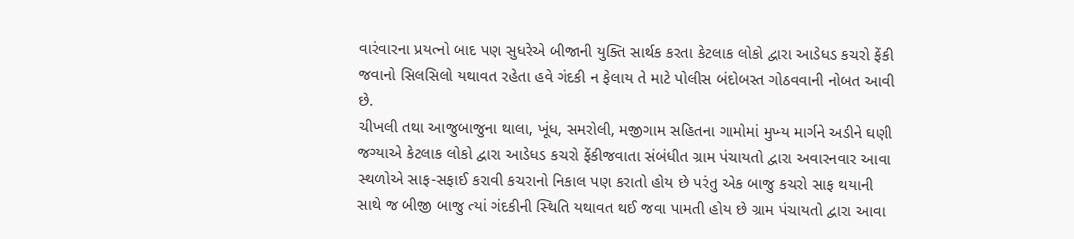વારંવારના પ્રયત્‍નો બાદ પણ સુધરેએ બીજાની યુક્‍તિ સાર્થક કરતા કેટલાક લોકો દ્વારા આડેધડ કચરો ફેંકી જવાનો સિલસિલો યથાવત રહેતા હવે ગંદકી ન ફેલાય તે માટે પોલીસ બંદોબસ્‍ત ગોઠવવાની નોબત આવી છે.
ચીખલી તથા આજુબાજુના થાલા, ખૂંધ, સમરોલી, મજીગામ સહિતના ગામોમાં મુખ્‍ય માર્ગને અડીને ઘણી જગ્‍યાએ કેટલાક લોકો દ્વારા આડેધડ કચરો ફેંકીજવાતા સંબંધીત ગ્રામ પંચાયતો દ્વારા અવારનવાર આવા સ્‍થળોએ સાફ-સફાઈ કરાવી કચરાનો નિકાલ પણ કરાતો હોય છે પરંતુ એક બાજુ કચરો સાફ થયાની સાથે જ બીજી બાજુ ત્‍યાં ગંદકીની સ્‍થિતિ યથાવત થઈ જવા પામતી હોય છે ગ્રામ પંચાયતો દ્વારા આવા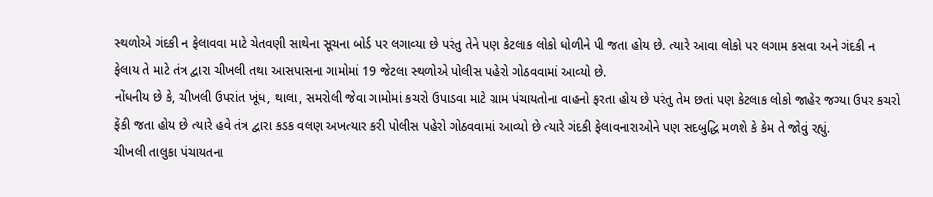સ્‍થળોએ ગંદકી ન ફેલાવવા માટે ચેતવણી સાથેના સૂચના બોર્ડ પર લગાવ્‍યા છે પરંતુ તેને પણ કેટલાક લોકો ધોળીને પી જતા હોય છે. ત્‍યારે આવા લોકો પર લગામ કસવા અને ગંદકી ન ફેલાય તે માટે તંત્ર દ્વારા ચીખલી તથા આસપાસના ગામોમાં 19 જેટલા સ્‍થળોએ પોલીસ પહેરો ગોઠવવામાં આવ્‍યો છે.
નોંધનીય છે કે, ચીખલી ઉપરાંત ખૂંધ, થાલા, સમરોલી જેવા ગામોમાં કચરો ઉપાડવા માટે ગ્રામ પંચાયતોના વાહનો ફરતા હોય છે પરંતુ તેમ છતાં પણ કેટલાક લોકો જાહેર જગ્‍યા ઉપર કચરો ફેંકી જતા હોય છે ત્‍યારે હવે તંત્ર દ્વારા કડક વલણ અખત્‍યાર કરી પોલીસ પહેરો ગોઠવવામાં આવ્‍યો છે ત્‍યારે ગંદકી ફેલાવનારાઓને પણ સદબુદ્ધિ મળશે કે કેમ તે જોવું રહ્યું.
ચીખલી તાલુકા પંચાયતના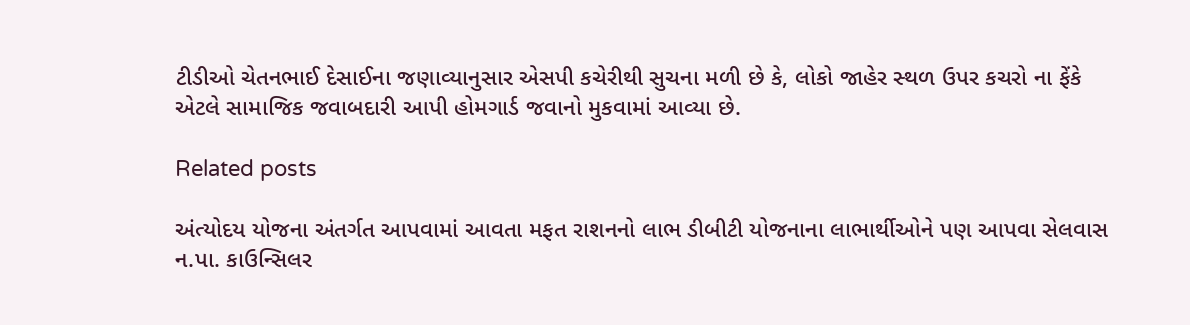ટીડીઓ ચેતનભાઈ દેસાઈના જણાવ્‍યાનુસાર એસપી કચેરીથી સુચના મળી છે કે, લોકો જાહેર સ્‍થળ ઉપર કચરો ના ફેંકે એટલે સામાજિક જવાબદારી આપી હોમગાર્ડ જવાનો મુકવામાં આવ્‍યા છે.

Related posts

અંત્‍યોદય યોજના અંતર્ગત આપવામાં આવતા મફત રાશનનો લાભ ડીબીટી યોજનાના લાભાર્થીઓને પણ આપવા સેલવાસ ન.પા. કાઉન્‍સિલર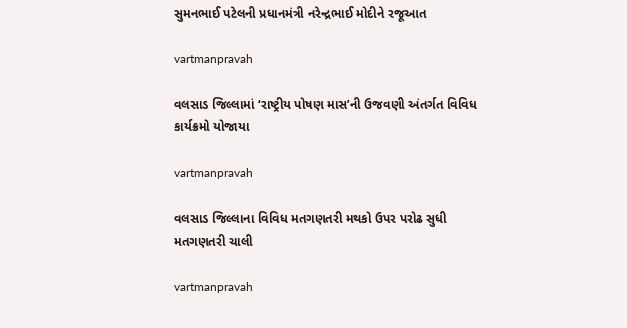સુમનભાઈ પટેલની પ્રધાનમંત્રી નરેન્‍દ્રભાઈ મોદીને રજૂઆત

vartmanpravah

વલસાડ જિલ્લામાં ‘રાષ્ટ્રીય પોષણ માસ’ની ઉજવણી અંતર્ગત વિવિધ કાર્યક્રમો યોજાયા

vartmanpravah

વલસાડ જિલ્લાના વિવિધ મતગણતરી મથકો ઉપર પરોઢ સુધી મતગણતરી ચાલી

vartmanpravah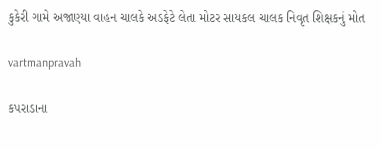કુકેરી ગામે અજાણ્‍યા વાહન ચાલકે અડફેટે લેતા મોટર સાયકલ ચાલક નિવૃત શિક્ષકનું મોત

vartmanpravah

કપરાડાના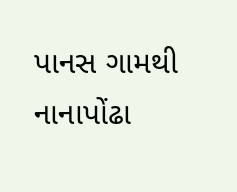પાનસ ગામથી નાનાપોંઢા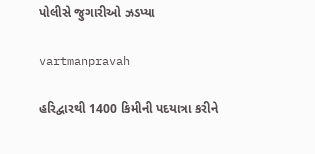પોલીસે જુગારીઓ ઝડપ્‍યા

vartmanpravah

હરિદ્વારથી 1400 કિમીની પદયાત્રા કરીને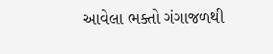આવેલા ભક્‍તો ગંગાજળથી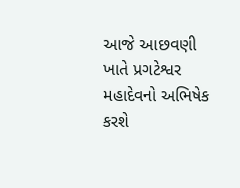આજે આછવણી ખાતે પ્રગટેશ્વર મહાદેવનો અભિષેક કરશે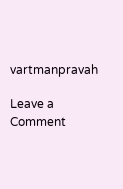vartmanpravah

Leave a Comment